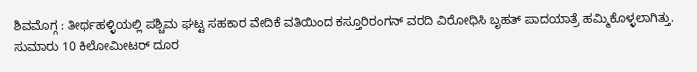ಶಿವಮೊಗ್ಗ : ತೀರ್ಥಹಳ್ಳಿಯಲ್ಲಿ ಪಶ್ಚಿಮ ಘಟ್ಟ ಸಹಕಾರ ವೇದಿಕೆ ವತಿಯಿಂದ ಕಸ್ತೂರಿರಂಗನ್ ವರದಿ ವಿರೋಧಿಸಿ ಬೃಹತ್ ಪಾದಯಾತ್ರೆ ಹಮ್ಮಿಕೊಳ್ಳಲಾಗಿತ್ತು.
ಸುಮಾರು 10 ಕಿಲೋಮೀಟರ್ ದೂರ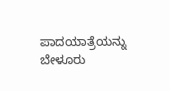ಪಾದಯಾತ್ರೆಯನ್ನು ಬೇಳೂರು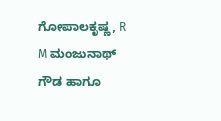ಗೋಪಾಲಕೃಷ್ಣ, R M ಮಂಜುನಾಥ್ ಗೌಡ ಹಾಗೂ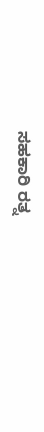ಸಹಕಾರಿ ರತ್ನ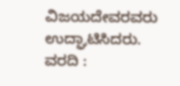ವಿಜಯದೇವರವರು ಉದ್ಘಾಟಿಸಿದರು.
ವರದಿ :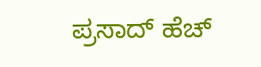ಪ್ರಸಾದ್ ಹೆಚ್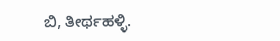ಬಿ, ತೀರ್ಥಹಳ್ಳಿ.